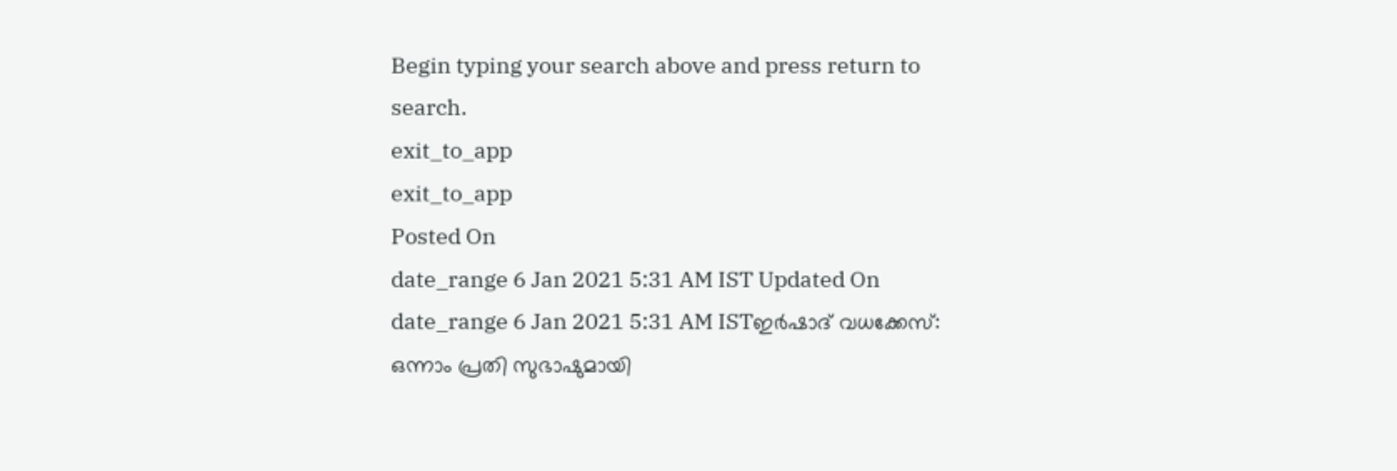Begin typing your search above and press return to search.
exit_to_app
exit_to_app
Posted On
date_range 6 Jan 2021 5:31 AM IST Updated On
date_range 6 Jan 2021 5:31 AM ISTഇർഷാദ് വധക്കേസ്: ഒന്നാം പ്രതി സുഭാഷുമായി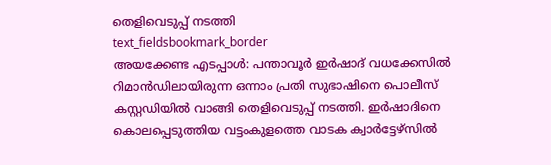തെളിവെടുപ്പ് നടത്തി
text_fieldsbookmark_border
അയക്കേണ്ട എടപ്പാൾ: പന്താവൂർ ഇർഷാദ് വധക്കേസിൽ റിമാൻഡിലായിരുന്ന ഒന്നാം പ്രതി സുഭാഷിനെ പൊലീസ് കസ്റ്റഡിയിൽ വാങ്ങി തെളിവെടുപ്പ് നടത്തി. ഇർഷാദിനെ കൊലപ്പെടുത്തിയ വട്ടംകുളത്തെ വാടക ക്വാർട്ടേഴ്സിൽ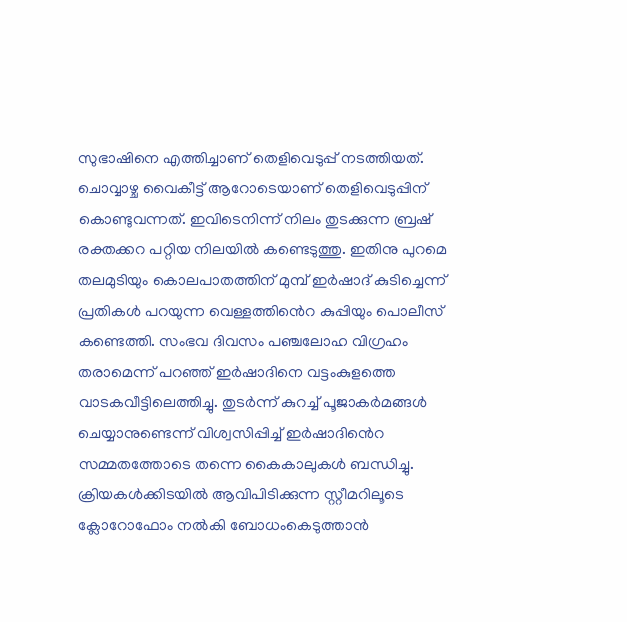സുഭാഷിനെ എത്തിച്ചാണ് തെളിവെടുപ്പ് നടത്തിയത്. ചൊവ്വാഴ്ച വൈകീട്ട് ആറോടെയാണ് തെളിവെടുപ്പിന് കൊണ്ടുവന്നത്. ഇവിടെനിന്ന് നിലം തുടക്കുന്ന ബ്രഷ് രക്തക്കറ പറ്റിയ നിലയിൽ കണ്ടെടുത്തു. ഇതിനു പുറമെ തലമുടിയും കൊലപാതത്തിന് മുമ്പ് ഇർഷാദ് കുടിച്ചെന്ന് പ്രതികൾ പറയുന്ന വെള്ളത്തിൻെറ കുപ്പിയും പൊലീസ് കണ്ടെത്തി. സംഭവ ദിവസം പഞ്ചലോഹ വിഗ്രഹം തരാമെന്ന് പറഞ്ഞ് ഇർഷാദിനെ വട്ടംകുളത്തെ വാടകവീട്ടിലെത്തിച്ചു. തുടർന്ന് കുറച്ച് പൂജാകർമങ്ങൾ ചെയ്യാനുണ്ടെന്ന് വിശ്വസിപ്പിച്ച് ഇർഷാദിൻെറ സമ്മതത്തോടെ തന്നെ കൈകാലുകൾ ബന്ധിച്ചു. ക്രിയകൾക്കിടയിൽ ആവിപിടിക്കുന്ന സ്റ്റീമറിലൂടെ ക്ലോറോഫോം നൽകി ബോധംകെടുത്താൻ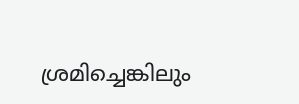ശ്രമിച്ചെങ്കിലും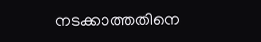നടക്കാത്തതിനെ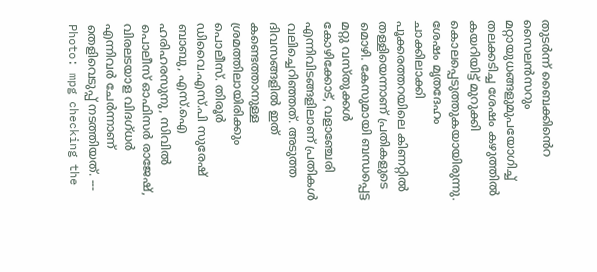തുടർന്ന് ബൈക്കിൻെറ സൈലൻസറും മറ്റായുധങ്ങളുമുപയോഗിച്ച് തലക്കടിച്ച ശേഷം കഴുത്തിൽ കയറിയിട്ട് മുറുക്കി കൊലപ്പെടുത്തുകയായിരുന്നു. ശേഷം മൃതദേഹം ചാക്കിലാക്കി പൂക്കരത്തറയിലെ കിണറ്റിൽ തള്ളിയെന്നാണ് പ്രതികളുടെ മൊഴി. കേസുമായി ബന്ധപ്പെട്ട മറ്റു വസ്തുക്കൾ കോഴിക്കോട്, വളാഞ്ചേരി എന്നിവിടങ്ങളിലാണ് പ്രതികൾ വലിച്ചെറിഞ്ഞത്. അടുത്ത ദിവസങ്ങളിൽ ഇത് കണ്ടെത്താനുള്ള ശ്രമത്തിലായിരിക്കും പൊലീസ്. തിരൂർ ഡിവൈ.എസ്.പി സുരേഷ് ബാബു, എസ്.ഐ ഹരിഹരസുനു, സിവിൽ പൊലീസ് ഓഫിസർ രാജേഷ്, വിരലടയാള വിദഗ്ധർ എന്നിവർ ചേർന്നാണ് തെളിവെടുപ്പ് നടത്തിയത്. --- Photo: mpg checking the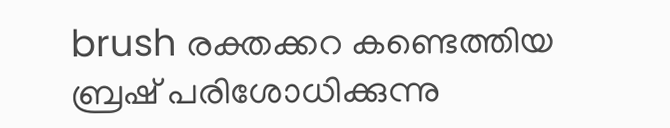brush രക്തക്കറ കണ്ടെത്തിയ ബ്രഷ് പരിശോധിക്കുന്നു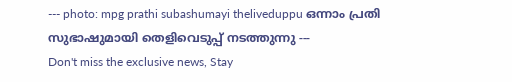--- photo: mpg prathi subashumayi theliveduppu ഒന്നാം പ്രതി സുഭാഷുമായി തെളിവെടുപ്പ് നടത്തുന്നു ---
Don't miss the exclusive news, Stay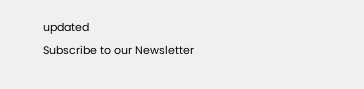updated
Subscribe to our Newsletter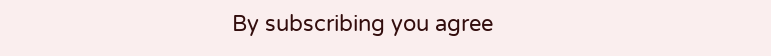By subscribing you agree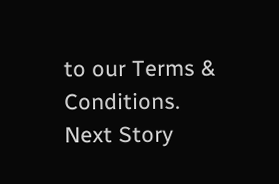to our Terms & Conditions.
Next Story